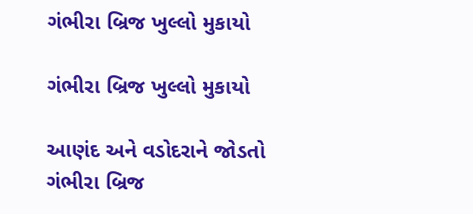ગંભીરા બ્રિજ ખુલ્લો મુકાયો

ગંભીરા બ્રિજ ખુલ્લો મુકાયો

આણંદ અને વડોદરાને જોડતો ગંભીરા બ્રિજ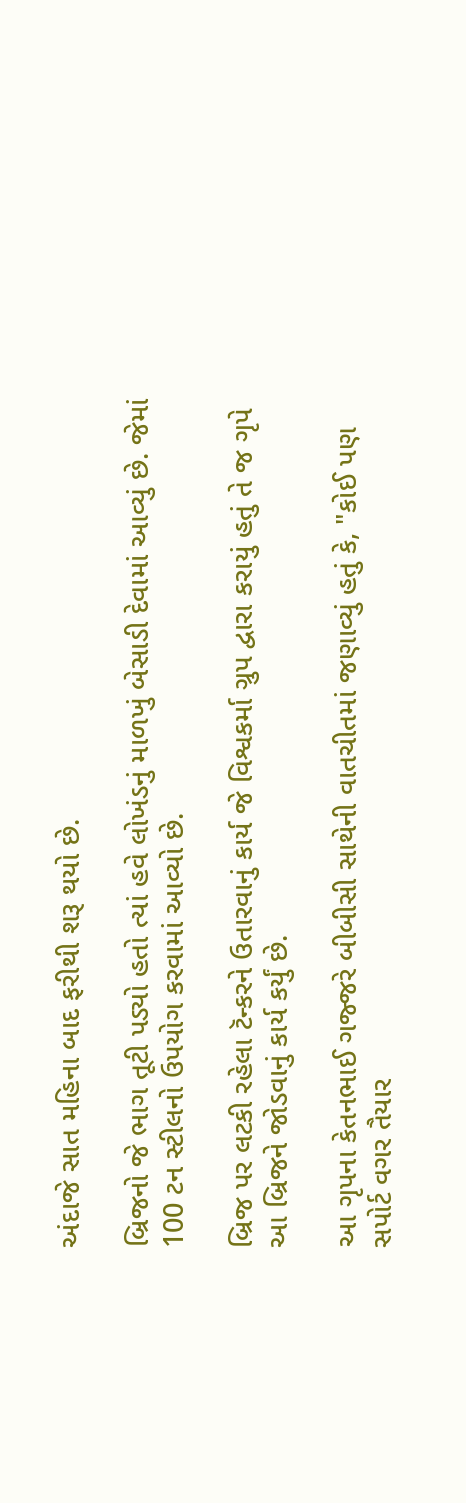અંદાજે સાત મહિના બાદ ફરીથી શરૂ થયો છે.

બ્રિજનો જે ભાગ તૂટી પડ્યો હતો ત્યાં હવે લોખંડનું માળખું બેસાડી દેવામાં આવ્યું છે. જેમાં 100 ટન સ્ટીલનો ઉપયોગ કરવામાં આવ્યો છે.

બ્રિજ પર લટકી રહેલા ટૅન્કરને ઉતારવાનું કાર્ય જે વિશ્વકર્મા ગ્રુપ દ્વારા કરાયું હતું તે જ ગૃપે આ બ્રિજને જોડવાનું કાર્ય કર્યું છે.

આ ગૃપના કેતનભાઈ ગજ્જરે બીબીસી સાથેની વાતચીતમાં જણાવ્યું હતું કે, "કોઈ પણ સપોર્ટ વગર તૈયાર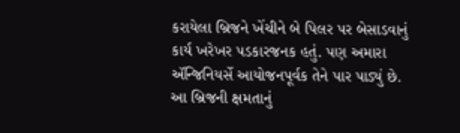કરાયેલા બ્રિજને ખેંચીને બે પિલર પર બેસાડવાનું કાર્ય ખરેખર પડકારજનક હતું. પણ અમારા ઍન્જિનિયર્સે આયોજનપૂર્વક તેને પાર પાડ્યું છે. આ બ્રિજની ક્ષમતાનું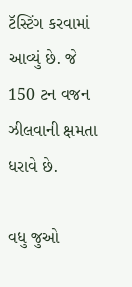ટૅસ્ટિંગ કરવામાં આવ્યું છે. જે 150 ટન વજન ઝીલવાની ક્ષમતા ધરાવે છે.

વધુ જુઓ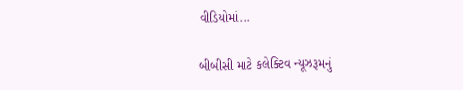વીડિયોમાં...

બીબીસી માટે કલેક્ટિવ ન્યૂઝરૂમનું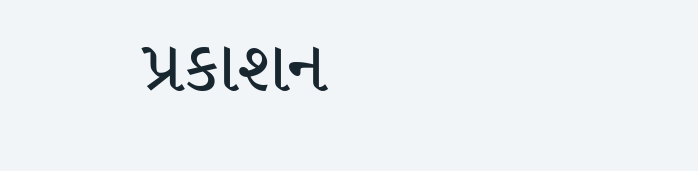પ્રકાશન